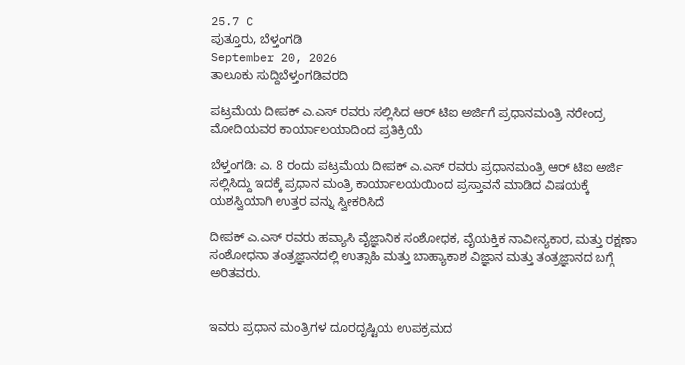25.7 C
ಪುತ್ತೂರು, ಬೆಳ್ತಂಗಡಿ
September 20, 2026
ತಾಲೂಕು ಸುದ್ದಿಬೆಳ್ತಂಗಡಿವರದಿ

ಪಟ್ರಮೆಯ ದೀಪಕ್ ಎ.ಎಸ್ ರವರು ಸಲ್ಲಿಸಿದ ಆರ್ ಟಿಐ ಅರ್ಜಿಗೆ ಪ್ರಧಾನಮಂತ್ರಿ ನರೇಂದ್ರ ಮೋದಿಯವರ ಕಾರ್ಯಾಲಯಾದಿಂದ ಪ್ರತಿಕ್ರಿಯೆ

ಬೆಳ್ತಂಗಡಿ: ಎ. 8 ರಂದು ಪಟ್ರಮೆಯ ದೀಪಕ್ ಎ.ಎಸ್ ರವರು ಪ್ರಧಾನಮಂತ್ರಿ ಆರ್ ಟಿಐ ಅರ್ಜಿ ಸಲ್ಲಿಸಿದ್ದು ಇದಕ್ಕೆ ಪ್ರಧಾನ ಮಂತ್ರಿ ಕಾರ್ಯಾಲಯಯಿಂದ ಪ್ರಸ್ತಾವನೆ ಮಾಡಿದ ವಿಷಯಕ್ಕೆ ಯಶಸ್ವಿಯಾಗಿ ಉತ್ತರ ವನ್ನು ಸ್ವೀಕರಿಸಿದೆ

ದೀಪಕ್ ಎ.ಎಸ್ ರವರು ಹವ್ಯಾಸಿ ವೈಜ್ಞಾನಿಕ ಸಂಶೋಧಕ, ವೈಯಕ್ತಿಕ ನಾವೀನ್ಯಕಾರ, ಮತ್ತು ರಕ್ಷಣಾ ಸಂಶೋಧನಾ ತಂತ್ರಜ್ಞಾನದಲ್ಲಿ ಉತ್ಸಾಹಿ ಮತ್ತು ಬಾಹ್ಯಾಕಾಶ ವಿಜ್ಞಾನ ಮತ್ತು ತಂತ್ರಜ್ಞಾನದ ಬಗ್ಗೆ ಅರಿತವರು.


ಇವರು ಪ್ರಧಾನ ಮಂತ್ರಿಗಳ ದೂರದೃಷ್ಟಿಯ ಉಪಕ್ರಮದ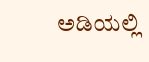ಅಡಿಯಲ್ಲಿ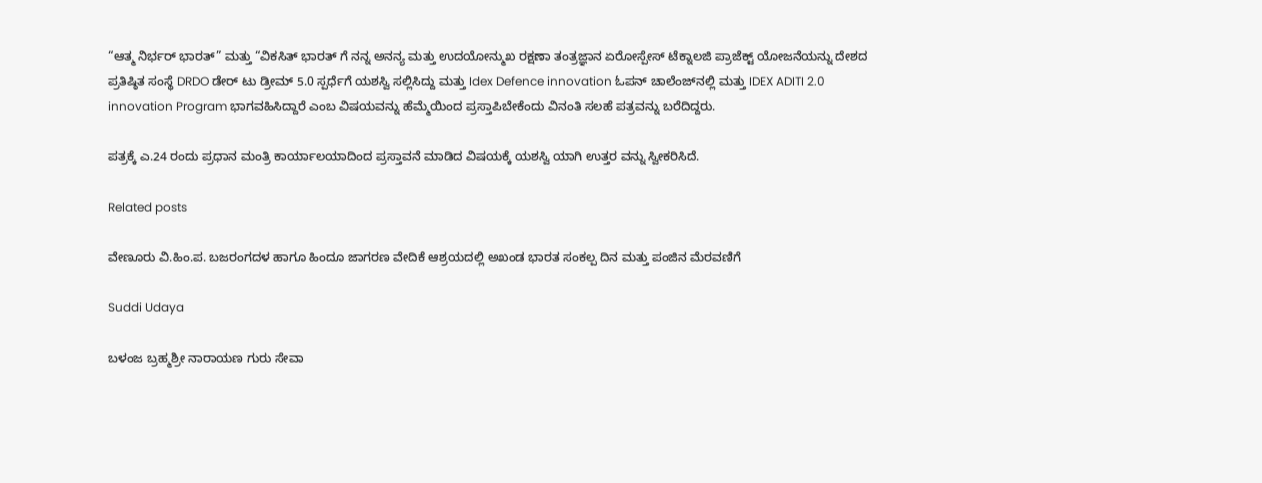“ಆತ್ಮ ನಿರ್ಭರ್ ಭಾರತ್” ಮತ್ತು “ವಿಕಸಿತ್ ಭಾರತ್ ಗೆ ನನ್ನ ಅನನ್ಯ ಮತ್ತು ಉದಯೋನ್ಮುಖ ರಕ್ಷಣಾ ತಂತ್ರಜ್ಞಾನ ಏರೋಸ್ಪೇಸ್ ಟೆಕ್ನಾಲಜಿ ಪ್ರಾಜೆಕ್ಟ್ ಯೋಜನೆಯನ್ನು ದೇಶದ ಪ್ರತಿಷ್ಠಿತ ಸಂಸ್ಥೆ DRDO ಡೇರ್ ಟು ಡ್ರೀಮ್ 5.0 ಸ್ಪರ್ಧೆಗೆ ಯಶಸ್ವಿ ಸಲ್ಲಿಸಿದ್ದು ಮತ್ತು Idex Defence innovation ಓಪನ್ ಚಾಲೆಂಜ್‌ನಲ್ಲಿ ಮತ್ತು IDEX ADITI 2.0 innovation Program ಭಾಗವಹಿಸಿದ್ದಾರೆ ಎಂಬ ವಿಷಯವನ್ನು ಹೆಮ್ಮೆಯಿಂದ ಪ್ರಸ್ತಾಪಿಬೇಕೆಂದು ವಿನಂತಿ ಸಲಹೆ ಪತ್ರವನ್ನು ಬರೆದಿದ್ದರು.

ಪತ್ರಕ್ಕೆ ಎ.24 ರಂದು ಪ್ರಧಾನ ಮಂತ್ರಿ ಕಾರ್ಯಾಲಯಾದಿಂದ ಪ್ರಸ್ತಾವನೆ ಮಾಡಿದ ವಿಷಯಕ್ಕೆ ಯಶಸ್ವಿ ಯಾಗಿ ಉತ್ತರ ವನ್ನು ಸ್ವೀಕರಿಸಿದೆ.

Related posts

ವೇಣೂರು ವಿ.ಹಿಂ.ಪ. ಬಜರಂಗದಳ ಹಾಗೂ ಹಿಂದೂ ಜಾಗರಣ ವೇದಿಕೆ ಆಶ್ರಯದಲ್ಲಿ ಅಖಂಡ ಭಾರತ ಸಂಕಲ್ಪ ದಿನ ಮತ್ತು ಪಂಜಿನ ಮೆರವಣಿಗೆ

Suddi Udaya

ಬಳಂಜ ಬ್ರಹ್ಮಶ್ರೀ ನಾರಾಯಣ ಗುರು ಸೇವಾ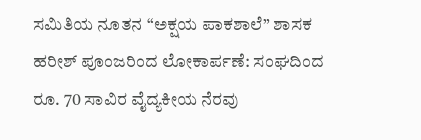ಸಮಿತಿಯ ನೂತನ “ಅಕ್ಷಯ ಪಾಕಶಾಲೆ” ಶಾಸಕ ಹರೀಶ್ ಪೂಂಜರಿಂದ ಲೋಕಾರ್ಪಣೆ: ಸಂಘದಿಂದ ರೂ. 70 ಸಾವಿರ ವೈದ್ಯಕೀಯ ನೆರವು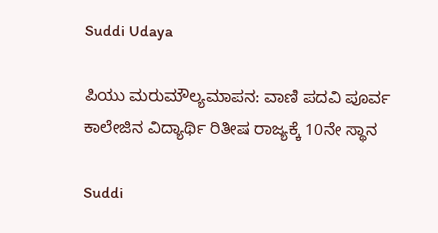Suddi Udaya

ಪಿಯು ಮರುಮೌಲ್ಯಮಾಪನ: ವಾಣಿ ಪದವಿ ಪೂರ್ವ ಕಾಲೇಜಿನ ವಿದ್ಯಾರ್ಥಿ ರಿತೀಷ ರಾಜ್ಯಕ್ಕೆ 10ನೇ ಸ್ಥಾನ

Suddi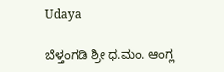Udaya

ಬೆಳ್ತಂಗಡಿ ಶ್ರೀ ಧ.ಮಂ. ಆಂಗ್ಲ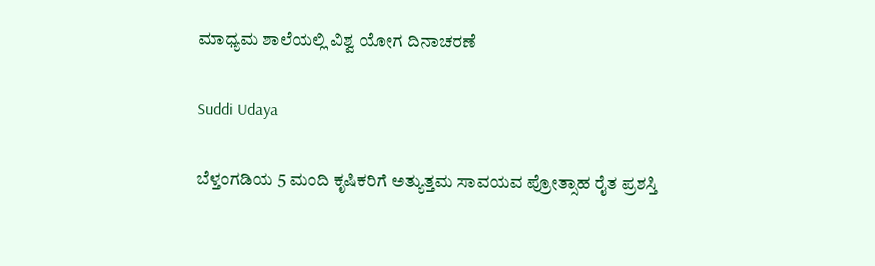ಮಾಧ್ಯಮ ಶಾಲೆಯಲ್ಲಿ ವಿಶ್ವ ಯೋಗ ದಿನಾಚರಣೆ

Suddi Udaya

ಬೆಳ್ತಂಗಡಿಯ 5 ಮಂದಿ ಕೃಷಿಕರಿಗೆ ಅತ್ಯುತ್ತಮ ಸಾವಯವ ಪ್ರೋತ್ಸಾಹ ರೈತ ಪ್ರಶಸ್ತಿ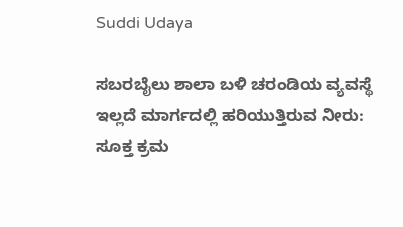Suddi Udaya

ಸಬರಬೈಲು ಶಾಲಾ ಬಳಿ ಚರಂಡಿಯ ವ್ಯವಸ್ಥೆ ಇಲ್ಲದೆ ಮಾರ್ಗದಲ್ಲಿ ಹರಿಯುತ್ತಿರುವ ನೀರು: ಸೂಕ್ತ ಕ್ರಮ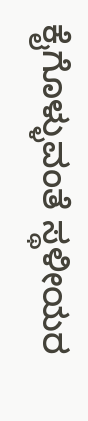ಕೈಗೊಳ್ಳುವಂತೆ ಸ್ಥಳೀಯರ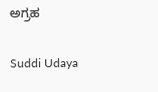ಅಗ್ರಹ

Suddi Udaya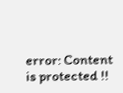error: Content is protected !!